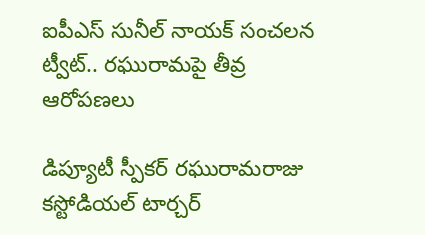ఐపీఎస్ సునీల్ నాయక్ సంచలన ట్వీట్.. రఘురామపై తీవ్ర ఆరోపణలు

డిప్యూటీ స్పీకర్ రఘురామరాజు కస్టోడియల్ టార్చర్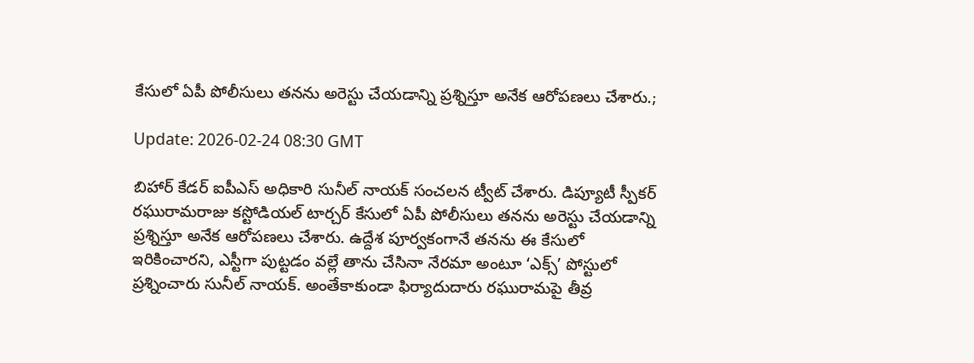కేసులో ఏపీ పోలీసులు తనను అరెస్టు చేయడాన్ని ప్రశ్నిస్తూ అనేక ఆరోపణలు చేశారు.;

Update: 2026-02-24 08:30 GMT

బిహార్ కేడర్ ఐపీఎస్ అధికారి సునీల్ నాయక్ సంచలన ట్వీట్ చేశారు. డిప్యూటీ స్పీకర్ రఘురామరాజు కస్టోడియల్ టార్చర్ కేసులో ఏపీ పోలీసులు తనను అరెస్టు చేయడాన్ని ప్రశ్నిస్తూ అనేక ఆరోపణలు చేశారు. ఉద్దేశ పూర్వకంగానే తనను ఈ కేసులో ఇరికించారని, ఎస్టీగా పుట్టడం వల్లే తాను చేసినా నేరమా అంటూ ‘ఎక్స్’ పోస్టులో ప్రశ్నించారు సునీల్ నాయక్. అంతేకాకుండా ఫిర్యాదుదారు రఘురామపై తీవ్ర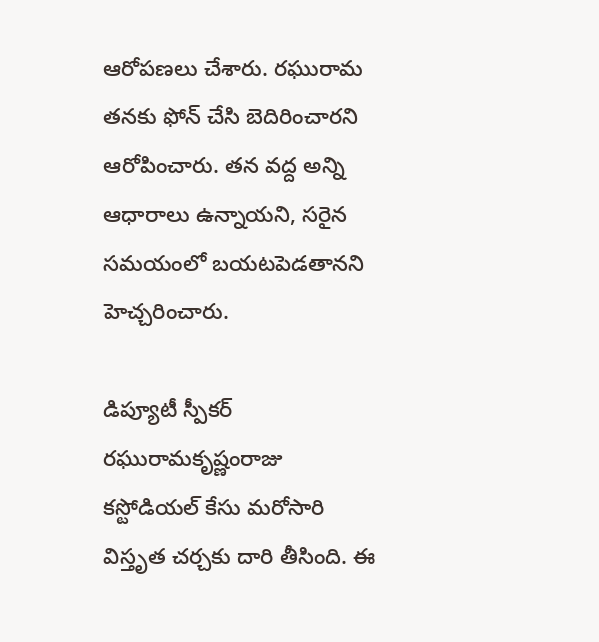ఆరోపణలు చేశారు. రఘురామ తనకు ఫోన్ చేసి బెదిరించారని ఆరోపించారు. తన వద్ద అన్ని ఆధారాలు ఉన్నాయని, సరైన సమయంలో బయటపెడతానని హెచ్చరించారు.

డిప్యూటీ స్పీకర్ రఘురామకృష్ణంరాజు కస్టోడియల్ కేసు మరోసారి విస్తృత చర్చకు దారి తీసింది. ఈ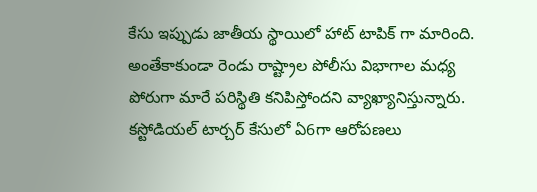కేసు ఇప్పుడు జాతీయ స్థాయిలో హాట్ టాపిక్ గా మారింది. అంతేకాకుండా రెండు రాష్ట్రాల పోలీసు విభాగాల మధ్య పోరుగా మారే పరిస్థితి కనిపిస్తోందని వ్యాఖ్యానిస్తున్నారు. కస్టోడియల్ టార్చర్ కేసులో ఏ6గా ఆరోపణలు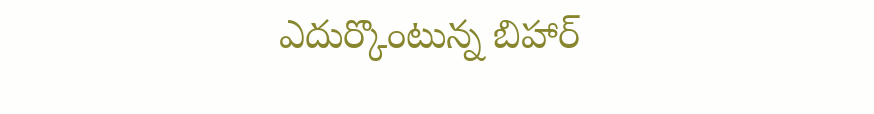ఎదుర్కొంటున్న బిహార్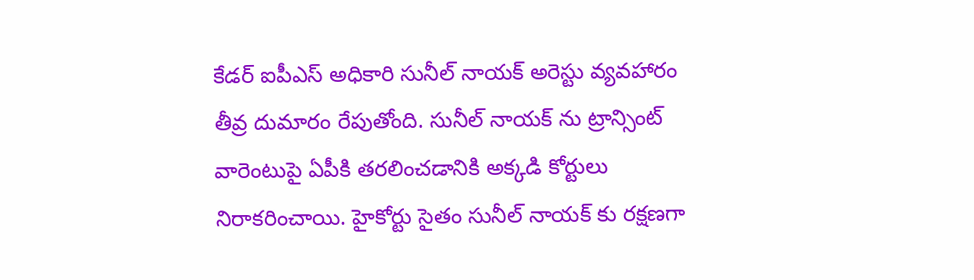కేడర్ ఐపీఎస్ అధికారి సునీల్ నాయక్ అరెస్టు వ్యవహారం తీవ్ర దుమారం రేపుతోంది. సునీల్ నాయక్ ను ట్రాన్సింట్ వారెంటుపై ఏపీకి తరలించడానికి అక్కడి కోర్టులు నిరాకరించాయి. హైకోర్టు సైతం సునీల్ నాయక్ కు రక్షణగా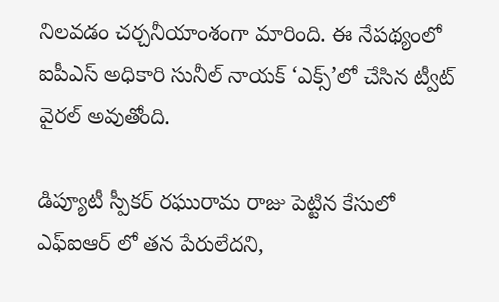నిలవడం చర్చనీయాంశంగా మారింది. ఈ నేపథ్యంలో ఐపీఎస్ అధికారి సునీల్ నాయక్ ‘ఎక్స్’లో చేసిన ట్వీట్ వైరల్ అవుతోంది.

డిప్యూటీ స్పీకర్ రఘురామ రాజు పెట్టిన కేసులో ఎఫ్ఐఆర్ లో తన పేరులేదని,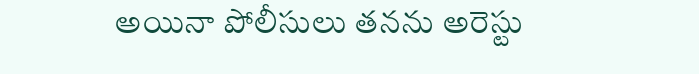అయినా పోలీసులు తనను అరెస్టు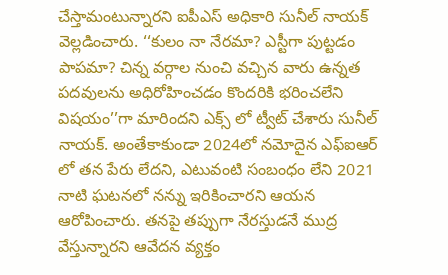చేస్తామంటున్నారని ఐపీఎస్ అధికారి సునీల్ నాయక్ వెల్లడించారు. ‘‘కులం నా నేరమా? ఎస్టీగా పుట్టడం పాపమా? చిన్న వర్గాల నుంచి వచ్చిన వారు ఉన్నత పదవులను అధిరోహించడం కొందరికి భరించలేని విషయం’’గా మారిందని ఎక్స్ లో ట్వీట్ చేశారు సునీల్ నాయక్. అంతేకాకుండా 2024లో నమోదైన ఎఫ్ఐఆర్ లో తన పేరు లేదని, ఎటువంటి సంబంధం లేని 2021 నాటి ఘటనలో నన్ను ఇరికించారని ఆయన ఆరోపించారు. తనపై తప్పుగా నేరస్తుడనే ముద్ర వేస్తున్నారని ఆవేదన వ్యక్తం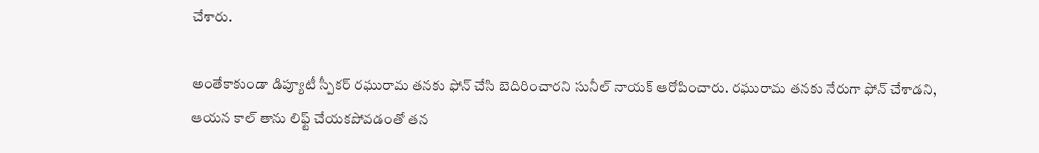చేశారు.

అంతేకాకుండా డిప్యూటీ స్పీకర్ రఘురామ తనకు ఫోన్ చేసి బెదిరించారని సునీల్ నాయక్ ఆరోపించారు. రఘురామ తనకు నేరుగా ఫోన్ చేశాడని, ఆయన కాల్ తాను లిఫ్ట్ చేయకపోవడంతో తన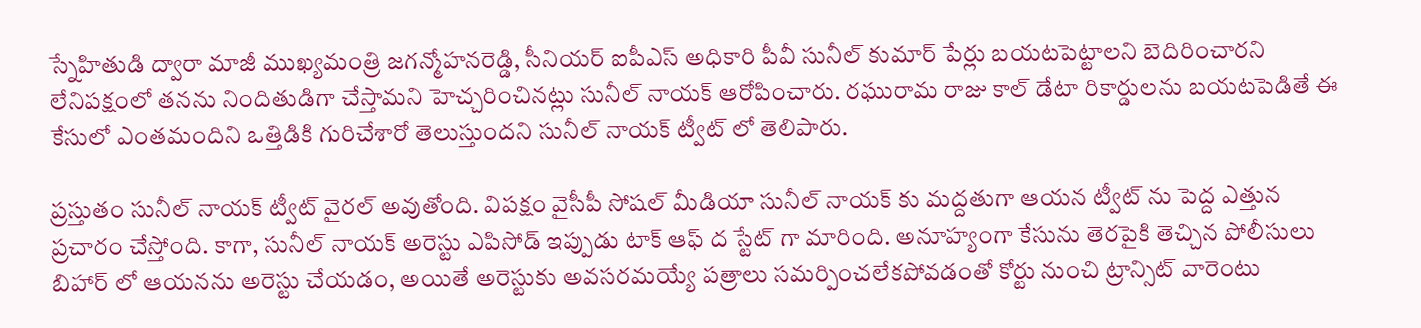స్నేహితుడి ద్వారా మాజీ ముఖ్యమంత్రి జగన్మోహనరెడ్డి, సీనియర్ ఐపీఎస్ అధికారి పీవీ సునీల్ కుమార్ పేర్లు బయటపెట్టాలని బెదిరించారని లేనిపక్షంలో తనను నిందితుడిగా చేస్తామని హెచ్చరించినట్లు సునీల్ నాయక్ ఆరోపించారు. రఘురామ రాజు కాల్ డేటా రికార్డులను బయటపెడితే ఈ కేసులో ఎంతమందిని ఒత్తిడికి గురిచేశారో తెలుస్తుందని సునీల్ నాయక్ ట్వీట్ లో తెలిపారు.

ప్రస్తుతం సునీల్ నాయక్ ట్వీట్ వైరల్ అవుతోంది. విపక్షం వైసీపీ సోషల్ మీడియా సునీల్ నాయక్ కు మద్దతుగా ఆయన ట్వీట్ ను పెద్ద ఎత్తున ప్రచారం చేస్తోంది. కాగా, సునీల్ నాయక్ అరెస్టు ఎపిసోడ్ ఇప్పుడు టాక్ ఆఫ్ ద స్టేట్ గా మారింది. అనూహ్యంగా కేసును తెరపైకి తెచ్చిన పోలీసులు బిహార్ లో ఆయనను అరెస్టు చేయడం, అయితే అరెస్టుకు అవసరమయ్యే పత్రాలు సమర్పించలేకపోవడంతో కోర్టు నుంచి ట్రాన్సిట్ వారెంటు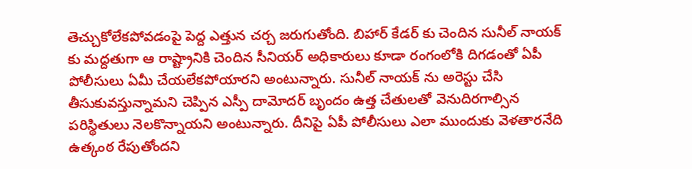తెచ్చుకోలేకపోవడంపై పెద్ద ఎత్తున చర్చ జరుగుతోంది. బిహార్ కేడర్ కు చెందిన సునీల్ నాయక్ కు మద్దతుగా ఆ రాష్ట్రానికి చెందిన సీనియర్ అధికారులు కూడా రంగంలోకి దిగడంతో ఏపీ పోలీసులు ఏమీ చేయలేకపోయారని అంటున్నారు. సునీల్ నాయక్ ను అరెస్టు చేసి తీసుకువస్తున్నామని చెప్పిన ఎస్పీ దామోదర్ బృందం ఉత్త చేతులతో వెనుదిరగాల్సిన పరిస్థితులు నెలకొన్నాయని అంటున్నారు. దీనిపై ఏపీ పోలీసులు ఎలా ముందుకు వెళతారనేది ఉత్కంఠ రేపుతోందని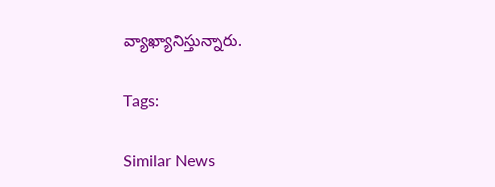వ్యాఖ్యానిస్తున్నారు.

Tags:

Similar News